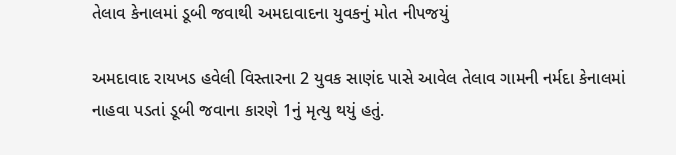તેલાવ કેનાલમાં ડૂબી જવાથી અમદાવાદના યુવકનું મોત નીપજયું

અમદાવાદ રાયખડ હવેલી વિસ્તારના 2 યુવક સાણંદ પાસે આવેલ તેલાવ ગામની નર્મદા કેનાલમાં નાહવા પડતાં ડૂબી જવાના કારણે 1નું મૃત્યુ થયું હતું.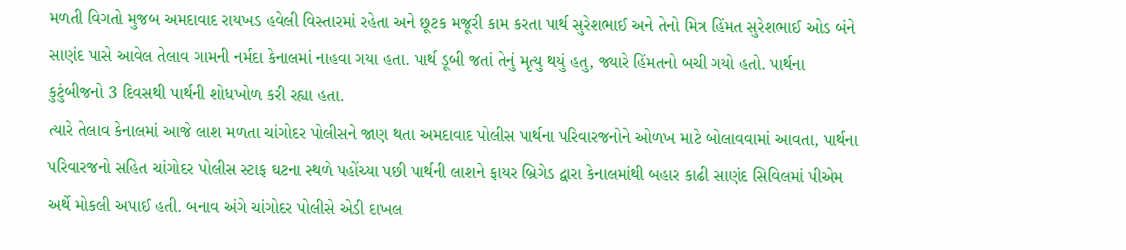મળતી વિગતો મુજબ અમદાવાદ રાયખડ હવેલી વિસ્તારમાં રહેતા અને છૂટક મજૂરી કામ કરતા પાર્થ સુરેશભાઈ અને તેનો મિત્ર હિંમત સુરેશભાઈ ઓડ બંને સાણંદ પાસે આવેલ તેલાવ ગામની નર્મદા કેનાલમાં નાહવા ગયા હતા. પાર્થ ડૂબી જતાં તેનું મૃત્યુ થયું હતુ, જ્યારે હિંમતનો બચી ગયો હતો. પાર્થના કુટુંબીજનો 3 દિવસથી પાર્થની શોધખોળ કરી રહ્યા હતા.
ત્યારે તેલાવ કેનાલમાં આજે લાશ મળતા ચાંગોદર પોલીસને જાણ થતા અમદાવાદ પોલીસ પાર્થના પરિવારજનોને ઓળખ માટે બોલાવવામાં આવતા, પાર્થના પરિવારજનો સહિત ચાંગોદર પોલીસ સ્ટાફ ઘટના સ્થળે પહોંચ્યા પછી પાર્થની લાશને ફાયર બ્રિગેડ દ્વારા કેનાલમાંથી બહાર કાઢી સાણંદ સિવિલમાં પીએમ અર્થે મોકલી અપાઈ હતી. બનાવ અંગે ચાંગોદર પોલીસે એડી દાખલ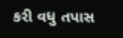કરી વધુ તપાસ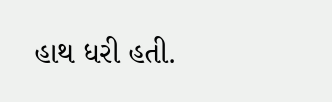હાથ ધરી હતી.